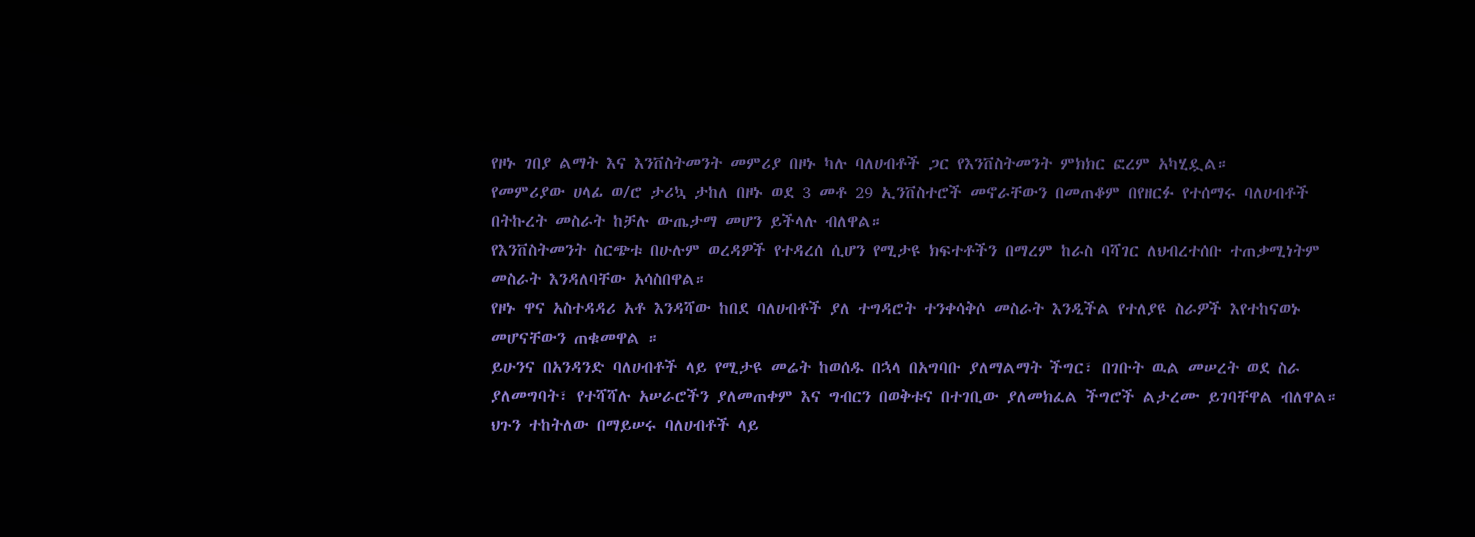የዞኑ ገበያ ልማት እና እንቨስትመንት መምሪያ በዞኑ ካሉ ባለሀብቶች ጋር የእንቨስትመንት ምክክር ፎረም አካሂዷል።
የመምሪያው ሀላፊ ወ/ሮ ታሪኳ ታከለ በዞኑ ወደ 3 መቶ 29 ኢንቨስተሮች መኖራቸውን በመጠቆም በየዘርፉ የተሰማሩ ባለሀብቶች በትኩረት መስራት ከቻሉ ውጤታማ መሆን ይችላሉ ብለዋል።
የእንቨስትመንት ስርጭቱ በሁሉም ወረዳዎች የተዳረሰ ሲሆን የሚታዩ ክፍተቶችን በማረም ከራስ ባሻገር ለህብረተሰቡ ተጠቃሚነትም መስራት እንዳለባቸው አሳስበዋል።
የዞኑ ዋና አስተዳዳሪ አቶ እንዳሻው ከበደ ባለሀብቶች ያለ ተግዳሮት ተንቀሳቅሶ መስራት እንዲችል የተለያዩ ስራዎች እየተከናወኑ መሆናቸውን ጠቁመዋል ።
ይሁንና በአንዳንድ ባለሀብቶች ላይ የሚታዩ መሬት ከወሰዱ በኋላ በአግባቡ ያለማልማት ችግር፣ በገቡት ዉል መሠረት ወደ ስራ ያለመግባት፣ የተሻሻሉ አሠራሮችን ያለመጠቀም እና ግብርን በወቅቱና በተገቢው ያለመክፈል ችግሮች ልታረሙ ይገባቸዋል ብለዋል።
ህጉን ተከትለው በማይሠሩ ባለሀብቶች ላይ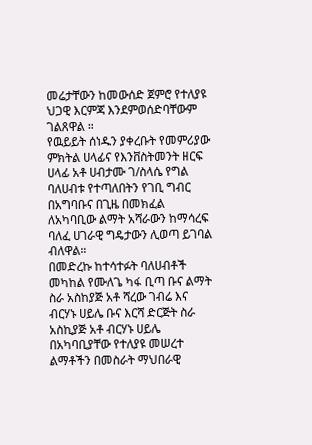መሬታቸውን ከመውሰድ ጀምሮ የተለያዩ ህጋዊ እርምጃ እንደምወሰድባቸውም ገልጸዋል ።
የዉይይት ሰነዱን ያቀረቡት የመምሪያው ምክትል ሀላፊና የእንቨስትመንት ዘርፍ ሀላፊ አቶ ሀብታሙ ገ/ስላሴ የግል ባለሀብቱ የተጣለበትን የገቢ ግብር በአግባቡና በጊዜ በመክፈል ለአካባቢው ልማት አሻራውን ከማሳረፍ ባለፈ ሀገራዊ ግዴታውን ሊወጣ ይገባል ብለዋል።
በመድረኩ ከተሳተፉት ባለሀብቶች መካከል የሙለጌ ካፋ ቢጣ ቡና ልማት ስራ አስከያጅ አቶ ሻረው ገብሬ እና ብርሃኑ ሀይሌ ቡና እርሻ ድርጅት ስራ አስኪያጅ አቶ ብርሃኑ ሀይሌ በአካባቢያቸው የተለያዩ መሠረተ ልማቶችን በመስራት ማህበራዊ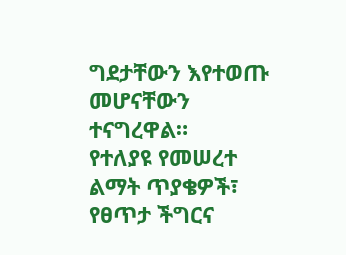ግደታቸውን እየተወጡ መሆናቸውን ተናግረዋል።
የተለያዩ የመሠረተ ልማት ጥያቄዎች፣ የፀጥታ ችግርና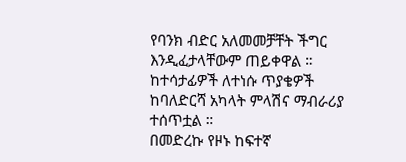የባንክ ብድር አለመመቻቸት ችግር እንዲፈታላቸውም ጠይቀዋል ።
ከተሳታፊዎች ለተነሱ ጥያቄዎች ከባለድርሻ አካላት ምላሽና ማብራሪያ ተሰጥቷል ።
በመድረኩ የዞኑ ከፍተኛ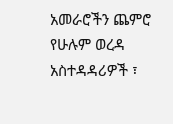አመራሮችን ጨምሮ የሁሉም ወረዳ አስተዳዳሪዎች ፣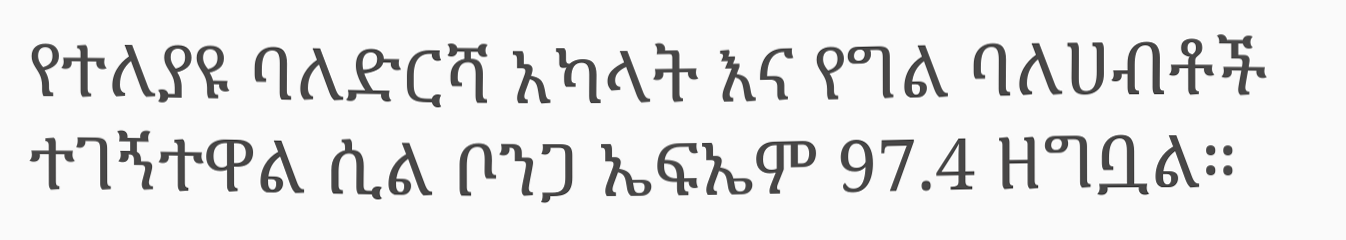የተለያዩ ባለድርሻ አካላት እና የግል ባለሀብቶች ተገኝተዋል ሲል ቦንጋ ኤፍኤም 97.4 ዘግቧል።